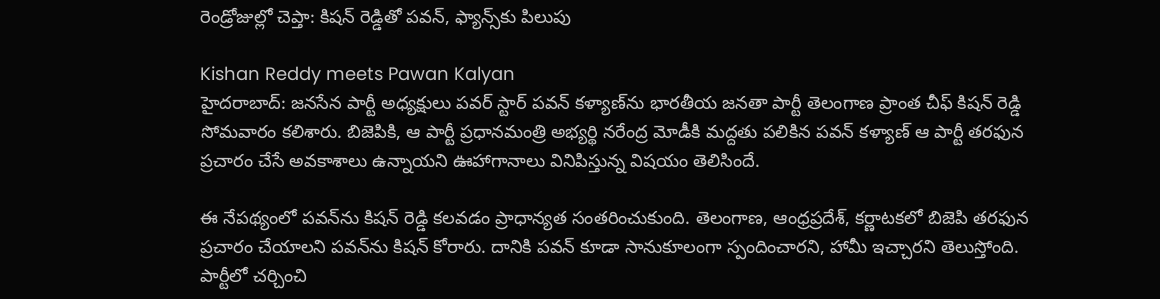రెండ్రోజుల్లో చెప్తా: కిషన్ రెడ్డితో పవన్, ఫ్యాన్స్‌కు పిలుపు

Kishan Reddy meets Pawan Kalyan
హైదరాబాద్: జనసేన పార్టీ అధ్యక్షులు పవర్ స్టార్ పవన్ కళ్యాణ్‌ను భారతీయ జనతా పార్టీ తెలంగాణ ప్రాంత చీఫ్ కిషన్ రెడ్డి సోమవారం కలిశారు. బిజెపికి, ఆ పార్టీ ప్రధానమంత్రి అభ్యర్థి నరేంద్ర మోడీకి మద్దతు పలికిన పవన్ కళ్యాణ్ ఆ పార్టీ తరఫున ప్రచారం చేసే అవకాశాలు ఉన్నాయని ఊహాగానాలు వినిపిస్తున్న విషయం తెలిసిందే.

ఈ నేపథ్యంలో పవన్‌ను కిషన్ రెడ్డి కలవడం ప్రాధాన్యత సంతరించుకుంది. తెలంగాణ, ఆంధ్రప్రదేశ్, కర్ణాటకలో బిజెపి తరఫున ప్రచారం చేయాలని పవన్‌ను కిషన్ కోరారు. దానికి పవన్ కూడా సానుకూలంగా స్పందించారని, హామీ ఇచ్చారని తెలుస్తోంది. పార్టీలో చర్చించి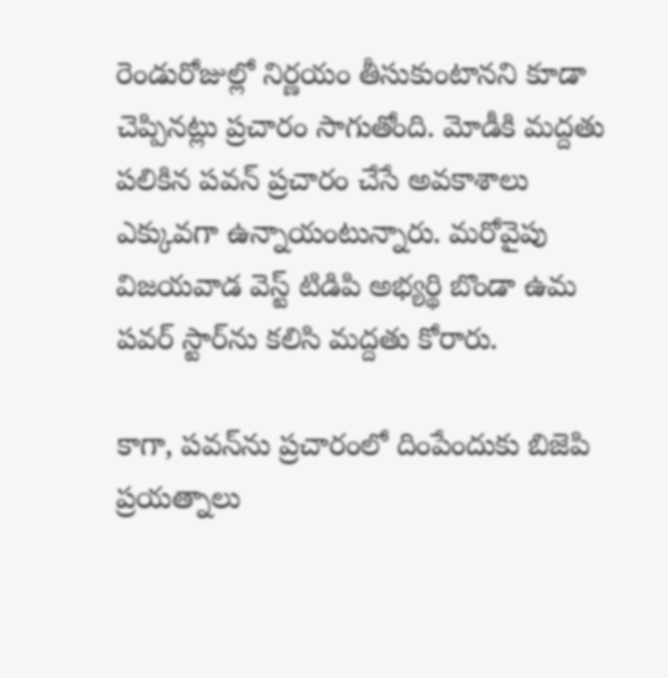రెండురోజుల్లో నిర్ణయం తీసుకుంటానని కూడా చెప్పినట్లు ప్రచారం సాగుతోంది. మోడీకి మద్దతు పలికిన పవన్ ప్రచారం చేసే అవకాశాలు ఎక్కువగా ఉన్నాయంటున్నారు. మరోవైపు విజయవాడ వెస్ట్ టిడిపి అభ్యర్థి బొండా ఉమ పవర్ స్టార్‌ను కలిసి మద్దతు కోరారు.

కాగా, పవన్‌ను ప్రచారంలో దింపేందుకు బిజెపి ప్రయత్నాలు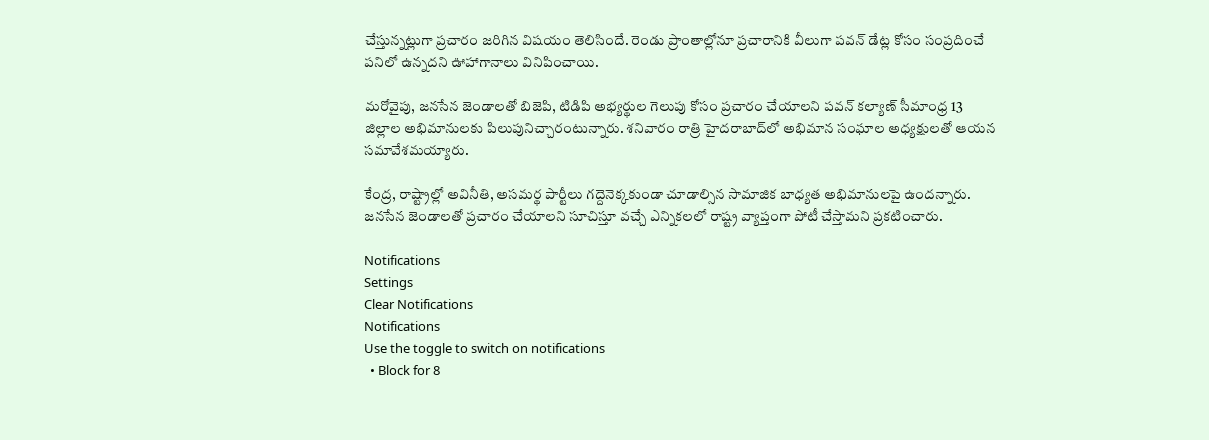చేస్తున్నట్లుగా ప్రచారం జరిగిన విషయం తెలిసిందే. రెండు ప్రాంతాల్లోనూ ప్రచారానికి వీలుగా పవన్ డేట్ల కోసం సంప్రదించే పనిలో ఉన్నదని ఊహాగానాలు వినిపించాయి.

మరోవైపు, జనసేన జెండాలతో బిజెపి, టిడిపి అభ్యర్థుల గెలుపు కోసం ప్రచారం చేయాలని పవన్ కల్యాణ్ సీమాంధ్ర 13 జిల్లాల అభిమానులకు పిలుపునిచ్చారంటున్నారు. శనివారం రాత్రి హైదరాబాద్‌లో అభిమాన సంఘాల అధ్యక్షులతో ఆయన సమావేశమయ్యారు.

కేంద్ర, రాష్ట్రాల్లో అవినీతి, అసమర్థ పార్టీలు గద్దెనెక్కకుండా చూడాల్సిన సామాజిక బాధ్యత అభిమానులపై ఉందన్నారు. జనసేన జెండాలతో ప్రచారం చేయాలని సూచిస్తూ వచ్చే ఎన్నికలలో రాష్ట్ర వ్యాప్తంగా పోటీ చేస్తామని ప్రకటించారు.

Notifications
Settings
Clear Notifications
Notifications
Use the toggle to switch on notifications
  • Block for 8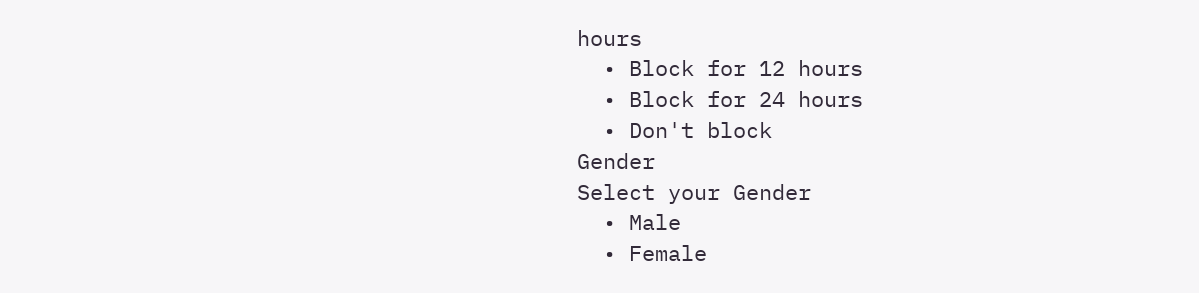hours
  • Block for 12 hours
  • Block for 24 hours
  • Don't block
Gender
Select your Gender
  • Male
  • Female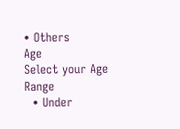• Others
Age
Select your Age Range
  • Under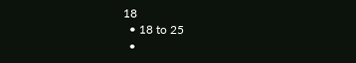18
  • 18 to 25
  •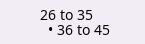26 to 35
  • 36 to 45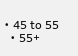• 45 to 55
  • 55+